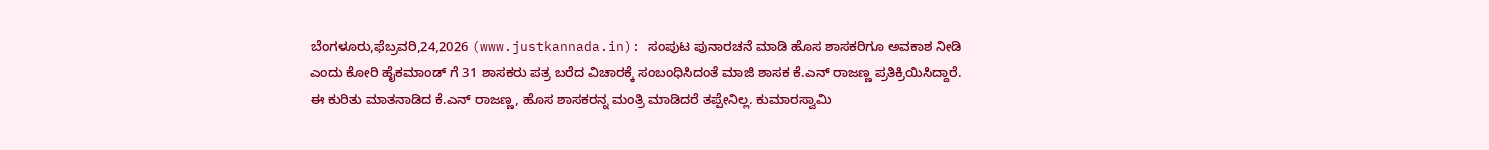ಬೆಂಗಳೂರು,ಫೆಬ್ರವರಿ,24,2026 (www.justkannada.in): ಸಂಪುಟ ಪುನಾರಚನೆ ಮಾಡಿ ಹೊಸ ಶಾಸಕರಿಗೂ ಅವಕಾಶ ನೀಡಿ ಎಂದು ಕೋರಿ ಹೈಕಮಾಂಡ್ ಗೆ 31 ಶಾಸಕರು ಪತ್ರ ಬರೆದ ವಿಚಾರಕ್ಕೆ ಸಂಬಂಧಿಸಿದಂತೆ ಮಾಜಿ ಶಾಸಕ ಕೆ.ಎನ್ ರಾಜಣ್ಣ ಪ್ರತಿಕ್ರಿಯಿಸಿದ್ದಾರೆ.
ಈ ಕುರಿತು ಮಾತನಾಡಿದ ಕೆ.ಎನ್ ರಾಜಣ್ಣ, ಹೊಸ ಶಾಸಕರನ್ನ ಮಂತ್ರಿ ಮಾಡಿದರೆ ತಪ್ಪೇನಿಲ್ಲ. ಕುಮಾರಸ್ವಾಮಿ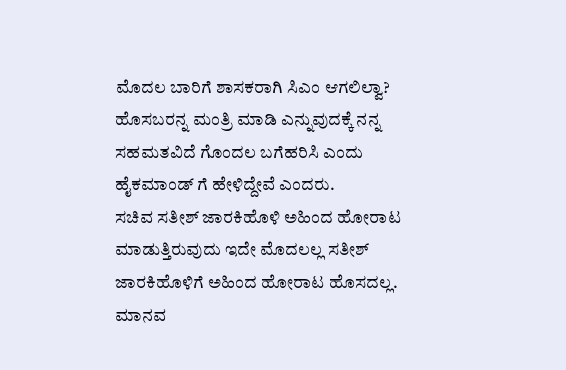ಮೊದಲ ಬಾರಿಗೆ ಶಾಸಕರಾಗಿ ಸಿಎಂ ಆಗಲಿಲ್ವಾ? ಹೊಸಬರನ್ನ ಮಂತ್ರಿ ಮಾಡಿ ಎನ್ನುವುದಕ್ಕೆ ನನ್ನ ಸಹಮತವಿದೆ ಗೊಂದಲ ಬಗೆಹರಿಸಿ ಎಂದು ಹೈಕಮಾಂಡ್ ಗೆ ಹೇಳಿದ್ದೇವೆ ಎಂದರು.
ಸಚಿವ ಸತೀಶ್ ಜಾರಕಿಹೊಳಿ ಅಹಿಂದ ಹೋರಾಟ ಮಾಡುತ್ತಿರುವುದು ಇದೇ ಮೊದಲಲ್ಲ ಸತೀಶ್ ಜಾರಕಿಹೊಳಿಗೆ ಅಹಿಂದ ಹೋರಾಟ ಹೊಸದಲ್ಲ. ಮಾನವ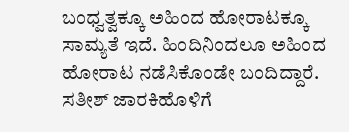ಬಂಧ್ವತ್ವಕ್ಕೂ ಅಹಿಂದ ಹೋರಾಟಕ್ಕೂ ಸಾಮ್ಯತೆ ಇದೆ. ಹಿಂದಿನಿಂದಲೂ ಅಹಿಂದ ಹೋರಾಟ ನಡೆಸಿಕೊಂಡೇ ಬಂದಿದ್ದಾರೆ. ಸತೀಶ್ ಜಾರಕಿಹೊಳಿಗೆ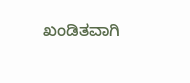ಖಂಡಿತವಾಗಿ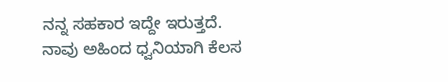ನನ್ನ ಸಹಕಾರ ಇದ್ದೇ ಇರುತ್ತದೆ. ನಾವು ಅಹಿಂದ ಧ್ವನಿಯಾಗಿ ಕೆಲಸ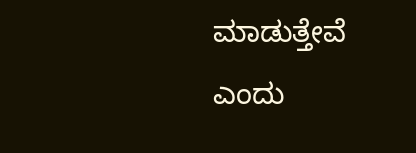ಮಾಡುತ್ತೇವೆ ಎಂದು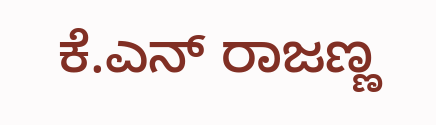ಕೆ.ಎನ್ ರಾಜಣ್ಣ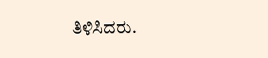ತಿಳಿಸಿದರು.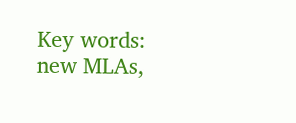Key words: new MLAs,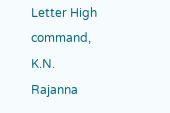Letter High command, K.N. Rajanna